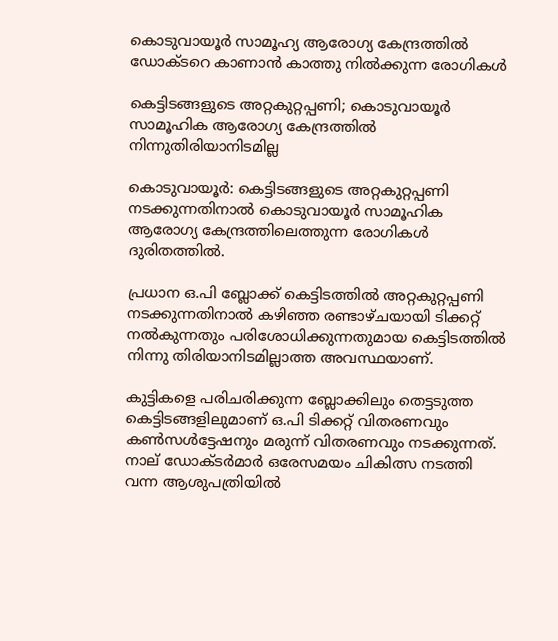കൊടുവായൂർ സാമൂഹ്യ ആരോഗ്യ കേന്ദ്രത്തിൽ ഡോക്ടറെ കാണാൻ കാത്തു നിൽക്കുന്ന രോഗികൾ

കെട്ടിടങ്ങളുടെ അറ്റകുറ്റപ്പണി; കൊടുവായൂർ സാമൂഹിക ആരോഗ്യ കേന്ദ്രത്തിൽ നിന്നുതിരിയാനിടമില്ല

കൊടുവായൂർ: കെട്ടിടങ്ങളുടെ അറ്റകുറ്റപ്പണി നടക്കുന്നതിനാൽ കൊടുവായൂർ സാമൂഹിക ആരോഗ്യ കേന്ദ്രത്തിലെത്തുന്ന രോഗികൾ ദുരിതത്തിൽ.

പ്രധാന ഒ.പി ബ്ലോക്ക് കെട്ടിടത്തിൽ അറ്റകുറ്റപ്പണി നടക്കുന്നതിനാൽ കഴിഞ്ഞ രണ്ടാഴ്ചയായി ടിക്കറ്റ് നൽകുന്നതും പരിശോധിക്കുന്നതുമായ കെട്ടിടത്തിൽ നിന്നു തിരിയാനിടമില്ലാത്ത അവസ്ഥയാണ്.

കുട്ടികളെ പരിചരിക്കുന്ന ബ്ലോക്കിലും തെട്ടടുത്ത കെട്ടിടങ്ങളിലുമാണ് ഒ.പി ടിക്കറ്റ് വിതരണവും കൺസൾട്ടേഷനും മരുന്ന്‍ വിതരണവും നടക്കുന്നത്. നാല് ഡോക്ടർമാർ ഒരേസമയം ചികിത്സ നടത്തി വന്ന ആശുപത്രിയിൽ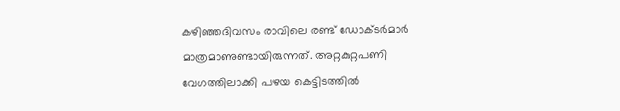കഴിഞ്ഞദിവസം രാവിലെ രണ്ട് ഡോക്ടർമാർ മാത്രമാണുണ്ടായിരുന്നത്. അറ്റകുറ്റപണി വേഗത്തിലാക്കി പഴയ കെട്ടിടത്തിൽ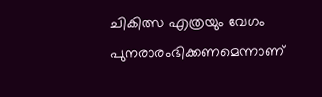ചികിത്സ എത്രയും വേഗം പുനരാരംഭിക്കണമെന്നാണ്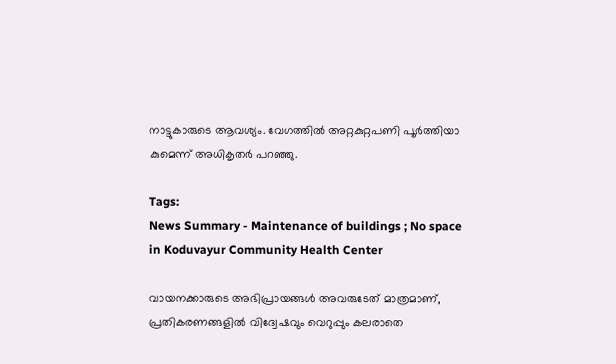നാട്ടുകാരുടെ ആവശ്യം. വേഗത്തിൽ അറ്റകുറ്റപണി പൂർത്തിയാ കുമെന്ന് അധികൃതർ പറഞ്ഞു.

Tags:
News Summary - Maintenance of buildings ; No space in Koduvayur Community Health Center

വായനക്കാരുടെ അഭിപ്രായങ്ങള്‍ അവരുടേത് മാത്രമാണ്, പ്രതികരണങ്ങളിൽ വിദ്വേഷവും വെറുപ്പും കലരാതെ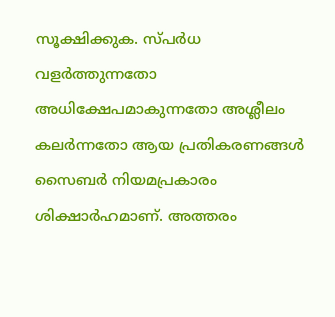സൂക്ഷിക്കുക. സ്പർധ വളർത്തുന്നതോ അധിക്ഷേപമാകുന്നതോ അശ്ലീലം കലർന്നതോ ആയ പ്രതികരണങ്ങൾ സൈബർ നിയമപ്രകാരം ശിക്ഷാർഹമാണ്. അത്തരം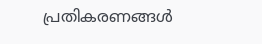പ്രതികരണങ്ങൾ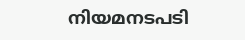നിയമനടപടി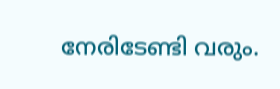നേരിടേണ്ടി വരും.